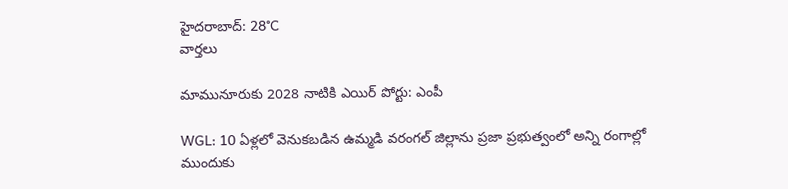హైదరాబాద్: 28°C
వార్తలు

మామునూరుకు 2028 నాటికి ఎయిర్ పోర్టు: ఎంపీ

WGL: 10 ఏళ్లలో వెనుకబడిన ఉమ్మడి వరంగల్ జిల్లాను ప్రజా ప్రభుత్వంలో అన్ని రంగాల్లో ముందుకు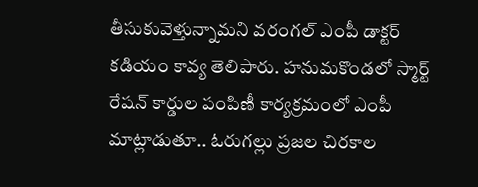తీసుకువెళ్తున్నామని వరంగల్ ఎంపీ డాక్టర్ కడియం కావ్య తెలిపారు. హనుమకొండలో స్మార్ట్ రేషన్ కార్డుల పంపిణీ కార్యక్రమంలో ఎంపీ మాట్లాడుతూ.. ఓరుగల్లు ప్రజల చిరకాల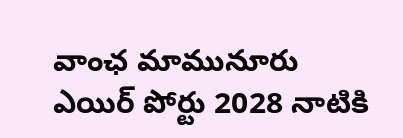వాంఛ మామునూరు ఎయిర్ పోర్టు 2028 నాటికి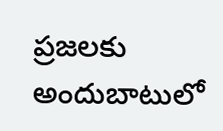ప్రజలకు అందుబాటులో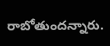రాబోతుందన్నారు.